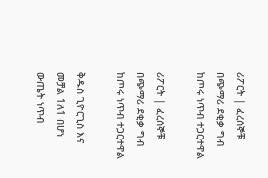ሪፖርት | ፈረሰኞቹ በጭማሪ ደቂቃ ግብ ከጦሩ ነጥብ ተጋርተዋል

ሪፖርት | ፈረሰኞቹ በጭማሪ ደቂቃ ግብ ከጦሩ ነጥብ ተጋርተዋል

ቅዱስ ጊዮርጊስ እና መቻል 1ለ1 በሆነ ውጤት ነጥብ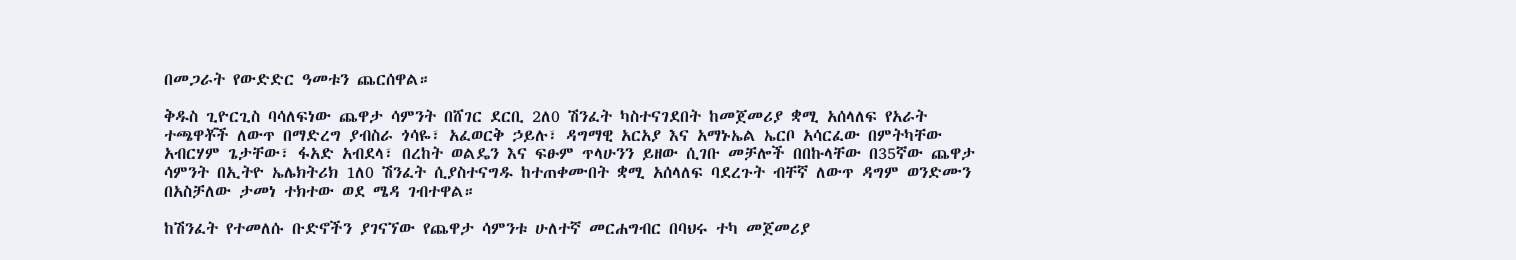በመጋራት የውድድር ዓመቱን ጨርሰዋል።

ቅዱስ ጊዮርጊስ ባሳለፍነው ጨዋታ ሳምንት በሸገር ደርቢ 2ለ0 ሽንፈት ካስተናገደበት ከመጀመሪያ ቋሚ አሰላለፍ የአራት ተጫዋቾች ለውጥ በማድረግ ያብስራ ጎሳዬ፣ አፈወርቅ ኃይሉ፣ ዳግማዊ አርአያ እና አማኑኤል ኤርቦ አሳርፈው በምትካቸው አብርሃም ጌታቸው፣ ፋአድ አብደላ፣ በረከት ወልዴን እና ፍፁም ጥላሁንን ይዘው ሲገቡ መቻሎች በበኩላቸው በ35ኛው ጨዋታ ሳምንት በኢትዮ ኤሌክትሪክ 1ለ0 ሽንፈት ሲያስተናግዱ ከተጠቀሙበት ቋሚ አሰላለፍ ባደረጉት ብቸኛ ለውጥ ዳግም ወንድሙን በአስቻለው ታመነ ተክተው ወደ ሜዳ ገብተዋል።

ከሽንፈት የተመለሱ ቡድኖችን ያገናኘው የጨዋታ ሳምንቱ ሁለተኛ መርሐግብር በባህሩ ተካ መጀመሪያ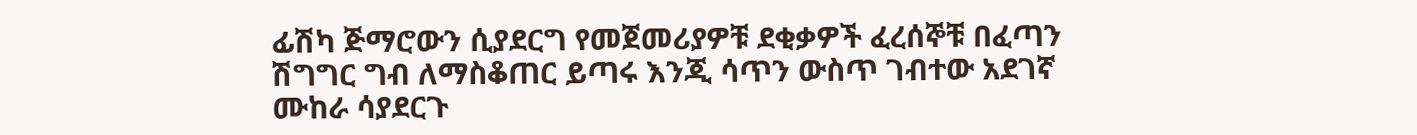ፊሽካ ጅማሮውን ሲያደርግ የመጀመሪያዎቹ ደቂቃዎች ፈረሰኞቹ በፈጣን ሽግግር ግብ ለማስቆጠር ይጣሩ እንጂ ሳጥን ውስጥ ገብተው አደገኛ ሙከራ ሳያደርጉ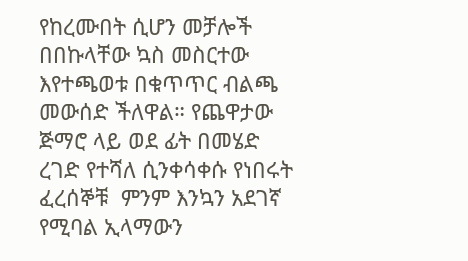የከረሙበት ሲሆን መቻሎች በበኩላቸው ኳስ መስርተው እየተጫወቱ በቁጥጥር ብልጫ መውሰድ ችለዋል። የጨዋታው ጅማሮ ላይ ወደ ፊት በመሄድ ረገድ የተሻለ ሲንቀሳቀሱ የነበሩት ፈረሰኞቹ  ምንም እንኳን አደገኛ የሚባል ኢላማውን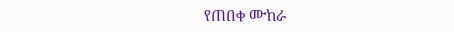የጠበቀ ሙከራ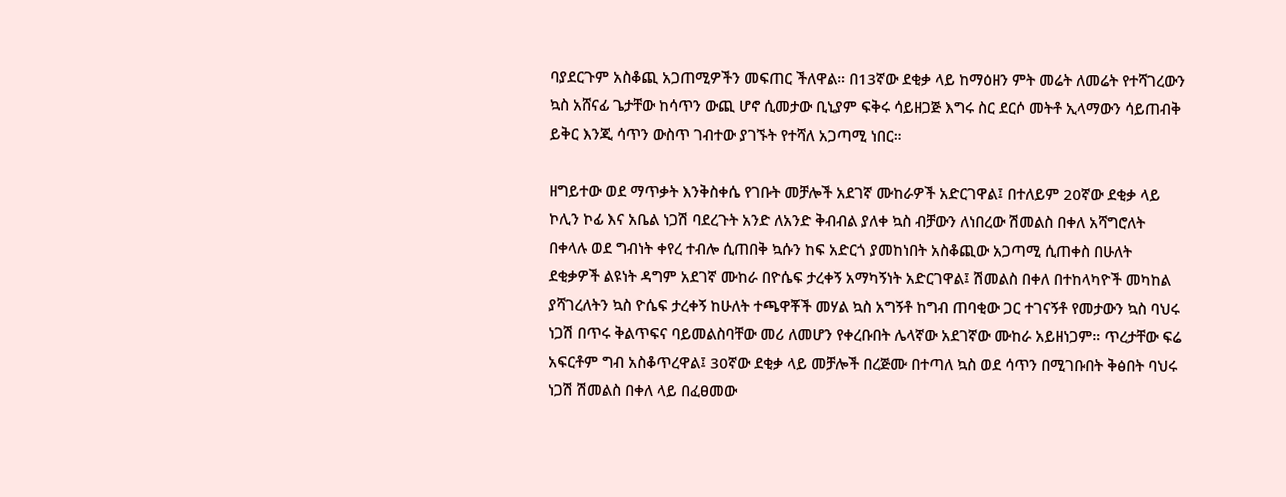ባያደርጉም አስቆጪ አጋጠሚዎችን መፍጠር ችለዋል። በ13ኛው ደቂቃ ላይ ከማዕዘን ምት መሬት ለመሬት የተሻገረውን ኳስ አሸናፊ ጌታቸው ከሳጥን ውጪ ሆኖ ሲመታው ቢኒያም ፍቅሩ ሳይዘጋጅ እግሩ ስር ደርሶ መትቶ ኢላማውን ሳይጠብቅ ይቅር እንጂ ሳጥን ውስጥ ገብተው ያገኙት የተሻለ አጋጣሚ ነበር።

ዘግይተው ወደ ማጥቃት እንቅስቀሴ የገቡት መቻሎች አደገኛ ሙከራዎች አድርገዋል፤ በተለይም 20ኛው ደቂቃ ላይ ኮሊን ኮፊ እና አቤል ነጋሽ ባደረጉት አንድ ለአንድ ቅብብል ያለቀ ኳስ ብቻውን ለነበረው ሽመልስ በቀለ አሻግሮለት በቀላሉ ወደ ግብነት ቀየረ ተብሎ ሲጠበቅ ኳሱን ከፍ አድርጎ ያመከነበት አስቆጪው አጋጣሚ ሲጠቀስ በሁለት ደቂቃዎች ልዩነት ዳግም አደገኛ ሙከራ በዮሴፍ ታረቀኝ አማካኝነት አድርገዋል፤ ሽመልስ በቀለ በተከላካዮች መካከል ያሻገረለትን ኳስ ዮሴፍ ታረቀኝ ከሁለት ተጫዋቾች መሃል ኳስ አግኝቶ ከግብ ጠባቂው ጋር ተገናኝቶ የመታውን ኳስ ባህሩ ነጋሽ በጥሩ ቅልጥፍና ባይመልስባቸው መሪ ለመሆን የቀረቡበት ሌላኛው አደገኛው ሙከራ አይዘነጋም። ጥረታቸው ፍሬ አፍርቶም ግብ አስቆጥረዋል፤ 30ኛው ደቂቃ ላይ መቻሎች በረጅሙ በተጣለ ኳስ ወደ ሳጥን በሚገቡበት ቅፅበት ባህሩ ነጋሽ ሽመልስ በቀለ ላይ በፈፀመው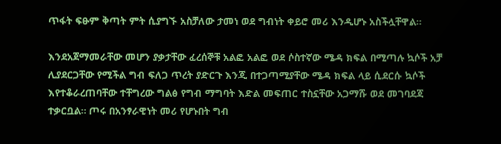ጥፋት ፍፁም ቅጣት ምት ሲያግኙ አስቻለው ታመነ ወደ ግብነት ቀይሮ መሪ እንዲሆኑ አስችሏቸዋል።

እንደአጀማመራቸው መሆን ያቃታቸው ፈረሰኞቹ አልፎ አልፎ ወደ ሶስተኛው ሜዳ ክፍል በሚጣሉ ኳሶች አቻ ሊያደርጋቸው የሚችል ግብ ፍለጋ ጥረት ያድርጉ እንጂ በተጋጣሚያቸው ሜዳ ክፍል ላይ ሲደርሱ ኳሶች እየተቆራረጠባቸው ተቸግረው ግልፅ የግብ ማግባት እድል መፍጠር ተስኗቸው አጋማሹ ወደ መገባደጃ ተቃርቧል። ጦሩ በአንፃራዊነት መሪ የሆኑበት ግብ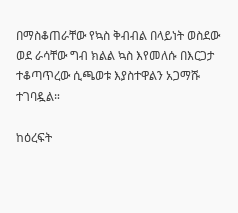በማስቆጠራቸው የኳስ ቅብብል በላይነት ወስደው ወደ ራሳቸው ግብ ክልል ኳስ እየመለሱ በእርጋታ ተቆጣጥረው ሲጫወቱ እያስተዋልን አጋማሹ ተገባዷል።

ከዕረፍት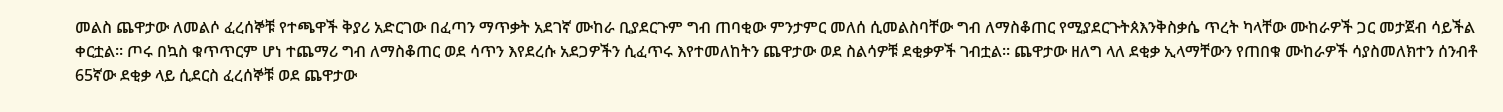መልስ ጨዋታው ለመልሶ ፈረሰኞቹ የተጫዋች ቅያሪ አድርገው በፈጣን ማጥቃት አደገኛ ሙከራ ቢያደርጉም ግብ ጠባቂው ምንታምር መለሰ ሲመልስባቸው ግብ ለማስቆጠር የሚያደርጉትጰእንቅስቃሴ ጥረት ካላቸው ሙከራዎች ጋር መታጀብ ሳይችል ቀርቷል። ጦሩ በኳስ ቁጥጥርም ሆነ ተጨማሪ ግብ ለማስቆጠር ወደ ሳጥን እየደረሱ አደጋዎችን ሲፈጥሩ እየተመለከትን ጨዋታው ወደ ስልሳዎቹ ደቂቃዎች ገብቷል። ጨዋታው ዘለግ ላለ ደቂቃ ኢላማቸውን የጠበቁ ሙከራዎች ሳያስመለክተን ሰንብቶ 65ኛው ደቂቃ ላይ ሲደርስ ፈረሰኞቹ ወደ ጨዋታው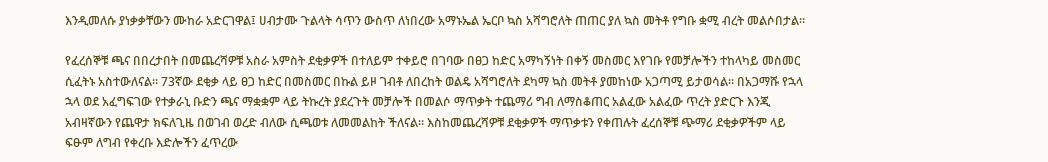እንዲመለሱ ያነቃቃቸውን ሙከራ አድርገዋል፤ ሀብታሙ ጉልላት ሳጥን ውስጥ ለነበረው አማኑኤል ኤርቦ ኳስ አሻግሮለት ጠጠር ያለ ኳስ መትቶ የግቡ ቋሚ ብረት መልሶበታል።

የፈረሰኞቹ ጫና በበረታበት በመጨረሻዎቹ አስራ አምስት ደቂቃዎች በተለይም ተቀይሮ በገባው በፀጋ ከድር አማካኝነት በቀኝ መስመር እየገቡ የመቻሎችን ተከላካይ መስመር ሲፈትኑ አስተውለናል። 73ኛው ደቂቃ ላይ ፀጋ ከድር በመስመር በኩል ይዞ ገብቶ ለበረከት ወልዴ አሻግሮለት ደካማ ኳስ መትቶ ያመከነው አጋጣሚ ይታወሳል። በአጋማሹ የኋላ ኋላ ወደ አፈግፍገው የተቃራኒ ቡድን ጫና ማቋቋም ላይ ትኩረት ያደረጉት መቻሎች በመልሶ ማጥቃት ተጨማሪ ግብ ለማስቆጠር አልፈው አልፈው ጥረት ያድርጉ እንጂ አብዛኛውን የጨዋታ ክፍለጊዜ በወገብ ወረድ ብለው ሲጫወቱ ለመመልከት ችለናል። እስከመጨረሻዎቹ ደቂቃዎች ማጥቃቱን የቀጠሉት ፈረሰኞቹ ጭማሪ ደቂቃዎችም ላይ ፍፁም ለግብ የቀረቡ እድሎችን ፈጥረው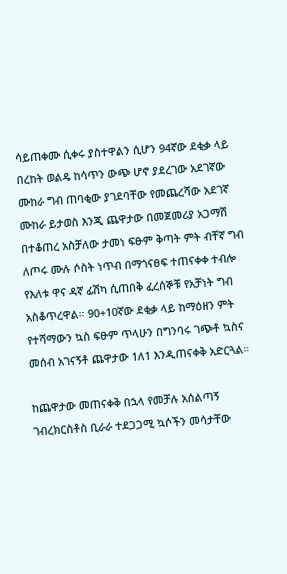ሳይጠቀሙ ሲቀሩ ያስተዋልን ሲሆን 94ኛው ደቂቃ ላይ በረከት ወልዴ ከሳጥን ውጭ ሆኖ ያደረገው አደገኛው ሙከራ ግብ ጠባቂው ያገደባቸው የመጨረሻው አደገኛ ሙከራ ይታወስ እንጂ ጨዋታው በመጀመሪያ አጋማሽ በተቆጠረ አስቻለው ታመነ ፍፁም ቅጣት ምት ብቸኛ ግብ ለጦሩ ሙሉ ሶስት ነጥብ በማጎናፀፍ ተጠናቀቀ ተብሎ የእለቱ ዋና ዳኛ ፊሽካ ሲጠበቅ ፈረሰኞቹ የአቻነት ግብ አስቆጥረዋል። 90+10ኛው ደቂቃ ላይ ከማዕዘን ምት የተሻማውን ኳስ ፍፁም ጥላሁን በግንባሩ ገጭቶ ኳስና መሰብ አገናኝቶ ጨዋታው 1ለ1 እንዲጠናቀቅ አድርጓል።

ከጨዋታው መጠናቀቅ በኋላ የመቻሉ አሰልጣኝ ገብረክርስቶስ ቢራራ ተደጋጋሚ ኳሶችን መሳታቸው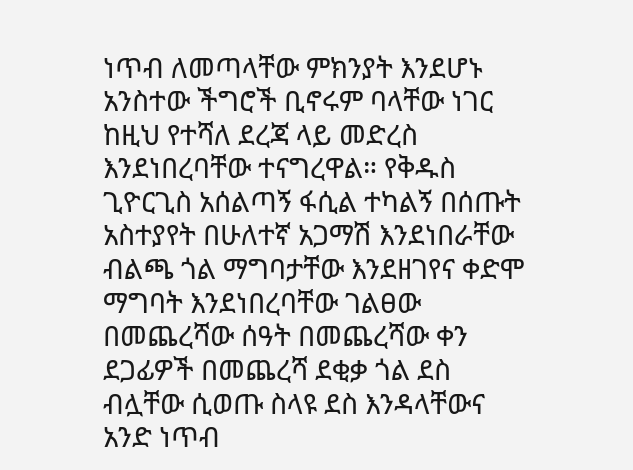ነጥብ ለመጣላቸው ምክንያት እንደሆኑ አንስተው ችግሮች ቢኖሩም ባላቸው ነገር ከዚህ የተሻለ ደረጃ ላይ መድረስ እንደነበረባቸው ተናግረዋል። የቅዱስ ጊዮርጊስ አሰልጣኝ ፋሲል ተካልኝ በሰጡት አስተያየት በሁለተኛ አጋማሽ እንደነበራቸው ብልጫ ጎል ማግባታቸው እንደዘገየና ቀድሞ ማግባት እንደነበረባቸው ገልፀው በመጨረሻው ሰዓት በመጨረሻው ቀን ደጋፊዎች በመጨረሻ ደቂቃ ጎል ደስ ብሏቸው ሲወጡ ስላዩ ደስ እንዳላቸውና አንድ ነጥብ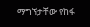ማግኘታቸው የከፋ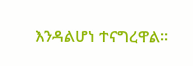እንዳልሆነ ተናግረዋል።